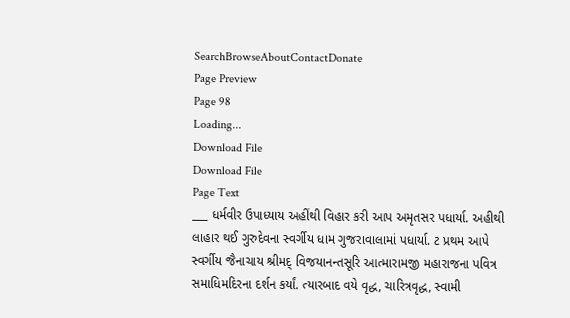SearchBrowseAboutContactDonate
Page Preview
Page 98
Loading...
Download File
Download File
Page Text
___ ધર્મવીર ઉપાધ્યાય અહીંથી વિહાર કરી આપ અમૃતસર પધાર્યા. અહીથી લાહાર થઈ ગુરુદેવના સ્વર્ગીય ધામ ગુજરાવાલામાં પધાર્યા. ટ પ્રથમ આપે સ્વર્ગીય જૈનાચાય શ્રીમદ્ વિજયાનન્તસૂરિ આત્મારામજી મહારાજના પવિત્ર સમાધિમદિરના દર્શન કર્યાં. ત્યારબાદ વયે વૃદ્ધ, ચારિત્રવૃદ્ધ, સ્વામી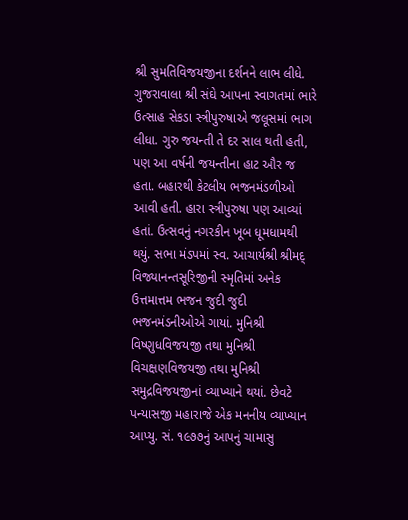શ્રી સુમતિવિજયજીના દર્શનને લાભ લીધે. ગુજરાવાલા શ્રી સંઘે આપના સ્વાગતમાં ભારે ઉત્સાહ સેકડા સ્ત્રીપુરુષાએ જલૂસમાં ભાગ લીધા. ગુરુ જયન્તી તે દર સાલ થતી હતી, પણ આ વર્ષની જયન્તીના હાટ ઔર જ હતા. બહારથી કેટલીય ભજનમંડળીઓ આવી હતી. હારા સ્ત્રીપુરુષા પણ આવ્યાં હતાં. ઉત્સવનું નગરકીન ખૂબ ધૂમધામથી થયું. સભા મંડપમાં સ્વ. આચાર્યશ્રી શ્રીમદ્ વિજ્યાનન્તસૂરિજીની સ્મૃતિમાં અનેક ઉત્તમાત્તમ ભજન જુદી જુદી ભજનમંડનીઓએ ગાયાં. મુનિશ્રી વિષ્ણુધવિજયજી તથા મુનિશ્રી વિચક્ષણવિજયજી તથા મુનિશ્રી સમુદ્રવિજયજીનાં વ્યાખ્યાને થયાં. છેવટે પન્યાસજી મહારાજે એક મનનીય વ્યાખ્યાન આપ્યુ. સં. ૧૯૭૭નું આપનું ચામાસુ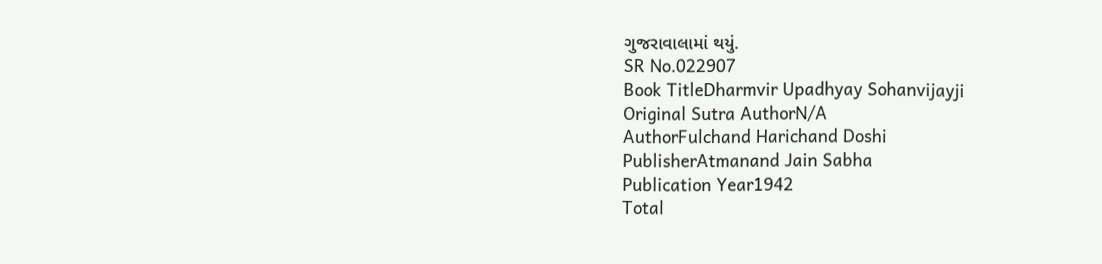ગુજરાવાલામાં થયું.
SR No.022907
Book TitleDharmvir Upadhyay Sohanvijayji
Original Sutra AuthorN/A
AuthorFulchand Harichand Doshi
PublisherAtmanand Jain Sabha
Publication Year1942
Total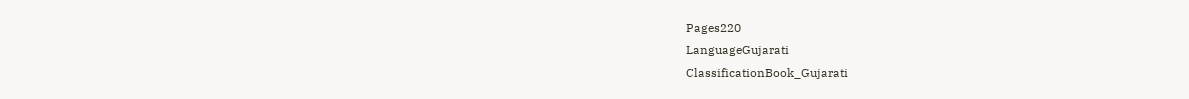Pages220
LanguageGujarati
ClassificationBook_Gujarati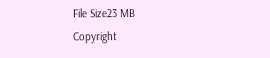File Size23 MB
Copyright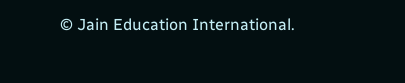© Jain Education International.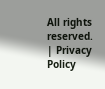All rights reserved. | Privacy Policy